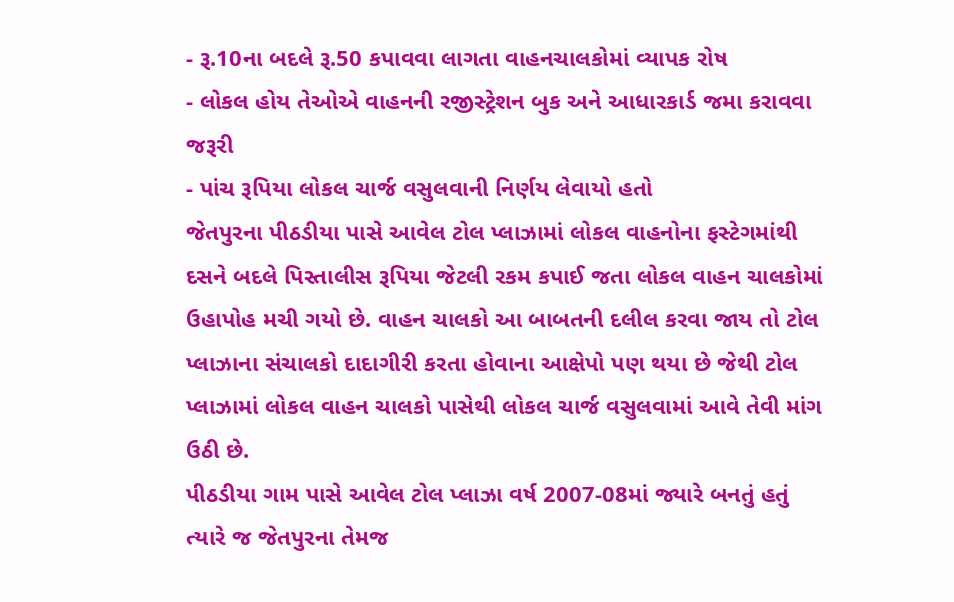- રૂ.10ના બદલે રૂ.50 કપાવવા લાગતા વાહનચાલકોમાં વ્યાપક રોષ
- લોકલ હોય તેઓએ વાહનની રજીસ્ટ્રેશન બુક અને આધારકાર્ડ જમા કરાવવા જરૂરી
- પાંચ રૂપિયા લોકલ ચાર્જ વસુલવાની નિર્ણય લેવાયો હતો
જેતપુરના પીઠડીયા પાસે આવેલ ટોલ પ્લાઝામાં લોકલ વાહનોના ફસ્ટેગમાંથી દસને બદલે પિસ્તાલીસ રૂપિયા જેટલી રકમ કપાઈ જતા લોકલ વાહન ચાલકોમાં ઉહાપોહ મચી ગયો છે. વાહન ચાલકો આ બાબતની દલીલ કરવા જાય તો ટોલ પ્લાઝાના સંચાલકો દાદાગીરી કરતા હોવાના આક્ષેપો પણ થયા છે જેથી ટોલ પ્લાઝામાં લોકલ વાહન ચાલકો પાસેથી લોકલ ચાર્જ વસુલવામાં આવે તેવી માંગ ઉઠી છે.
પીઠડીયા ગામ પાસે આવેલ ટોલ પ્લાઝા વર્ષ 2007-08માં જ્યારે બનતું હતું ત્યારે જ જેતપુરના તેમજ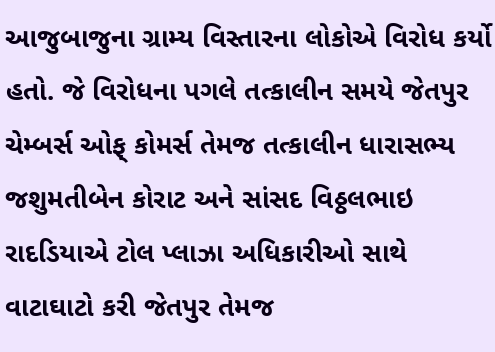આજુબાજુના ગ્રામ્ય વિસ્તારના લોકોએ વિરોધ કર્યો હતો. જે વિરોધના પગલે તત્કાલીન સમયે જેતપુર ચેમ્બર્સ ઓફ્ કોમર્સ તેમજ તત્કાલીન ધારાસભ્ય જશુમતીબેન કોરાટ અને સાંસદ વિઠ્ઠલભાઇ રાદડિયાએ ટોલ પ્લાઝા અધિકારીઓ સાથે વાટાઘાટો કરી જેતપુર તેમજ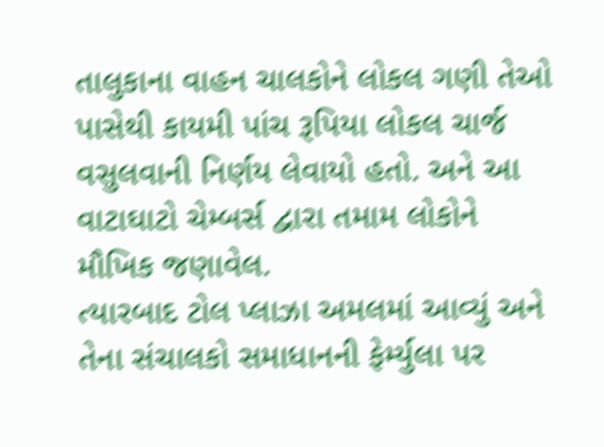તાલુકાના વાહન ચાલકોને લોકલ ગણી તેઓ પાસેથી કાયમી પાંચ રૂપિયા લોકલ ચાર્જ વસુલવાની નિર્ણય લેવાયો હતો. અને આ વાટાઘાટો ચેમ્બર્સ દ્વારા તમામ લોકોને મૌખિક જણાવેલ.
ત્યારબાદ ટોલ પ્લાઝા અમલમાં આવ્યું અને તેના સંચાલકો સમાધાનની ફેર્મ્યુલા પર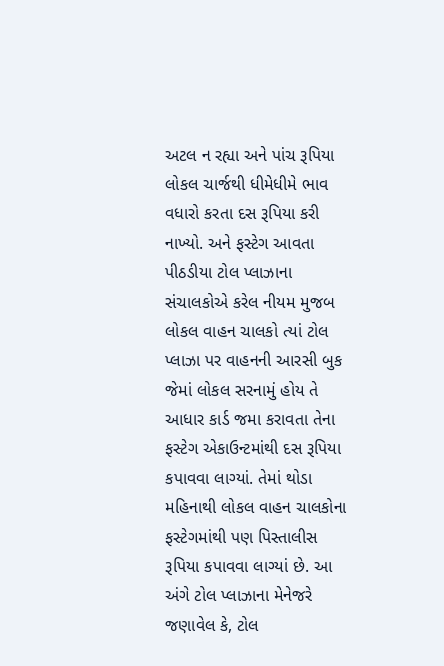અટલ ન રહ્યા અને પાંચ રૂપિયા લોકલ ચાર્જથી ધીમેધીમે ભાવ વધારો કરતા દસ રૂપિયા કરી નાખ્યો. અને ફસ્ટેગ આવતા પીઠડીયા ટોલ પ્લાઝાના સંચાલકોએ કરેલ નીયમ મુજબ લોકલ વાહન ચાલકો ત્યાં ટોલ પ્લાઝા પર વાહનની આરસી બુક જેમાં લોકલ સરનામું હોય તે આધાર કાર્ડ જમા કરાવતા તેના ફસ્ટેગ એકાઉન્ટમાંથી દસ રૂપિયા કપાવવા લાગ્યાં. તેમાં થોડા મહિનાથી લોકલ વાહન ચાલકોના ફસ્ટેગમાંથી પણ પિસ્તાલીસ રૂપિયા કપાવવા લાગ્યાં છે. આ અંગે ટોલ પ્લાઝાના મેનેજરે જણાવેલ કે, ટોલ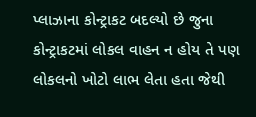પ્લાઝાના કોન્ટ્રાકટ બદલ્યો છે જુના કોન્ટ્રાકટમાં લોકલ વાહન ન હોય તે પણ લોકલનો ખોટો લાભ લેતા હતા જેથી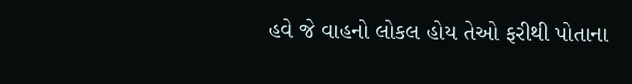હવે જે વાહનો લોકલ હોય તેઓ ફરીથી પોતાના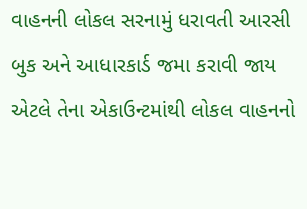વાહનની લોકલ સરનામું ધરાવતી આરસી બુક અને આધારકાર્ડ જમા કરાવી જાય એટલે તેના એકાઉન્ટમાંથી લોકલ વાહનનો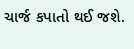ચાર્જ કપાતો થઈ જશે.